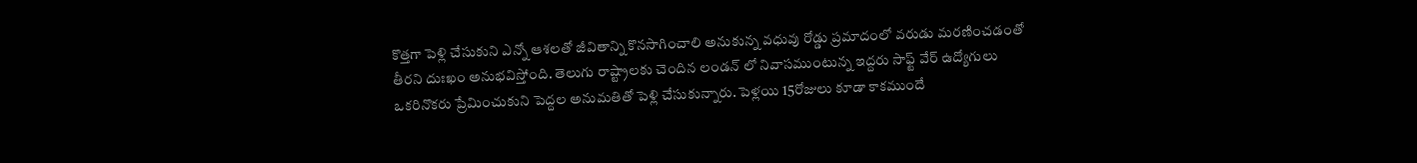కొత్తగా పెళ్లి చేసుకుని ఎన్నో ఆశలతో జీవితాన్ని కొనసాగించాలి అనుకున్న వధువు రోడ్డు ప్రమాదంలో వరుడు మరణించడంతో తీరని దుఃఖం అనుభవిస్తోంది. తెలుగు రాష్ట్రాలకు చెందిన లండన్ లో నివాసముంటున్న ఇద్దరు సాఫ్ట్ వేర్ ఉద్యోగులు ఒకరినొకరు ప్రేమించుకుని పెద్దల అనుమతితో పెళ్లి చేసుకున్నారు. పెళ్లయి 15రోజులు కూడా కాకముందే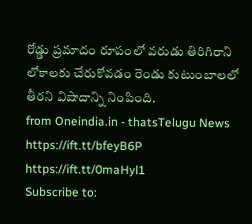రోడ్డు ప్రమాదం రూపంలో వరుడు తిరిగిరాని లోకాలకు చేరుకోవడం రెండు కుటుంబాలలో తీరని విషాదాన్ని నింపింది.
from Oneindia.in - thatsTelugu News https://ift.tt/bfeyB6P
https://ift.tt/0maHyl1
Subscribe to: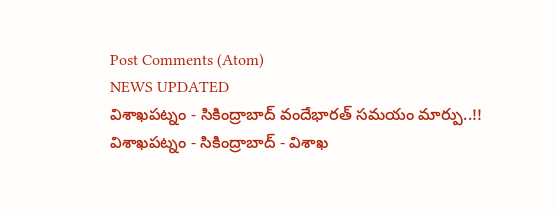Post Comments (Atom)
NEWS UPDATED
విశాఖపట్నం - సికింద్రాబాద్ వందేభారత్ సమయం మార్పు..!!
విశాఖపట్నం - సికింద్రాబాద్ - విశాఖ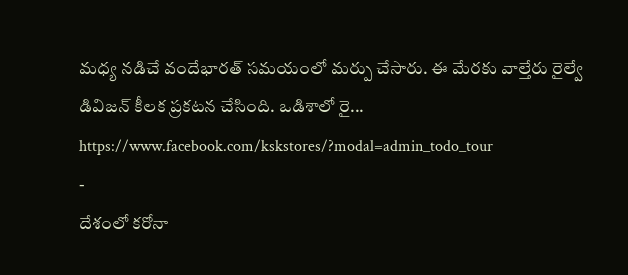మధ్య నడిచే వందేభారత్ సమయంలో మర్పు చేసారు. ఈ మేరకు వాల్తేరు రైల్వే డివిజన్ కీలక ప్రకటన చేసింది. ఒడిశాలో రై...
https://www.facebook.com/kskstores/?modal=admin_todo_tour
-
దేశంలో కరోనా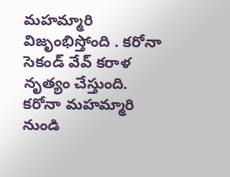మహమ్మారి విజృంభిస్తోంది . కరోనా సెకండ్ వేవ్ కరాళ నృత్యం చేస్తుంది. కరోనా మహమ్మారి నుండి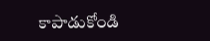కాపాడుకోండి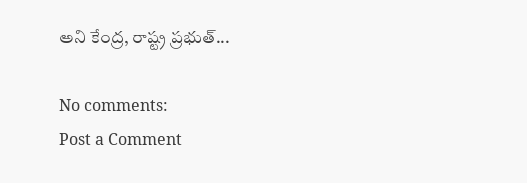అని కేంద్ర, రాష్ట్ర ప్రభుత్...

No comments:
Post a Comment